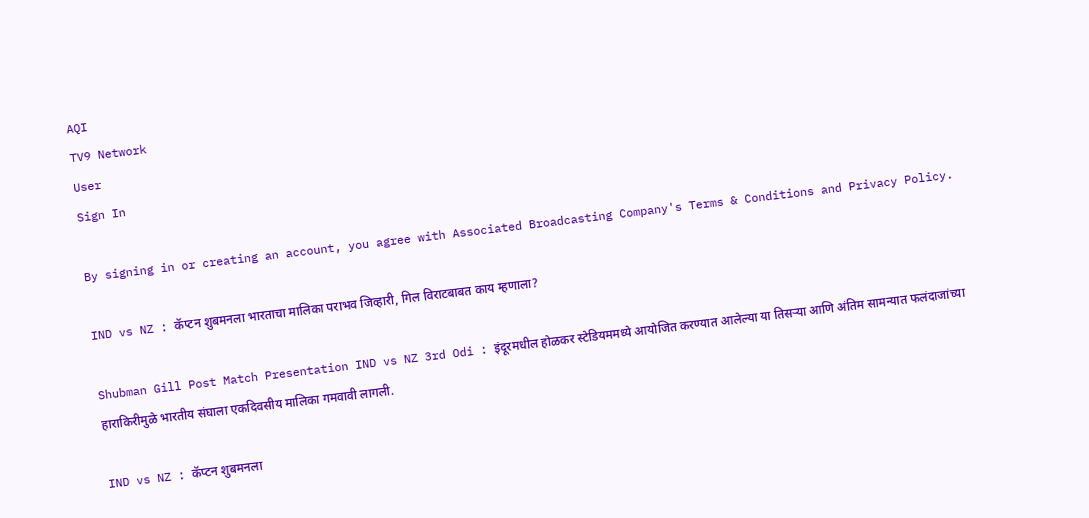AQI
TV9 Network
User
Sign In

By signing in or creating an account, you agree with Associated Broadcasting Company's Terms & Conditions and Privacy Policy.

IND vs NZ : कॅप्टन शुबमनला भारताचा मालिका पराभव जिव्हारी, गिल विराटबाबत काय म्हणाला?

Shubman Gill Post Match Presentation IND vs NZ 3rd Odi : इंदूरमधील होळकर स्टेडियममध्ये आयोजित करण्यात आलेल्या या तिसऱ्या आणि अंतिम सामन्यात फलंदाजांच्या हाराकिरीमुळे भारतीय संघाला एकदिवसीय मालिका गमवावी लागली.

IND vs NZ : कॅप्टन शुबमनला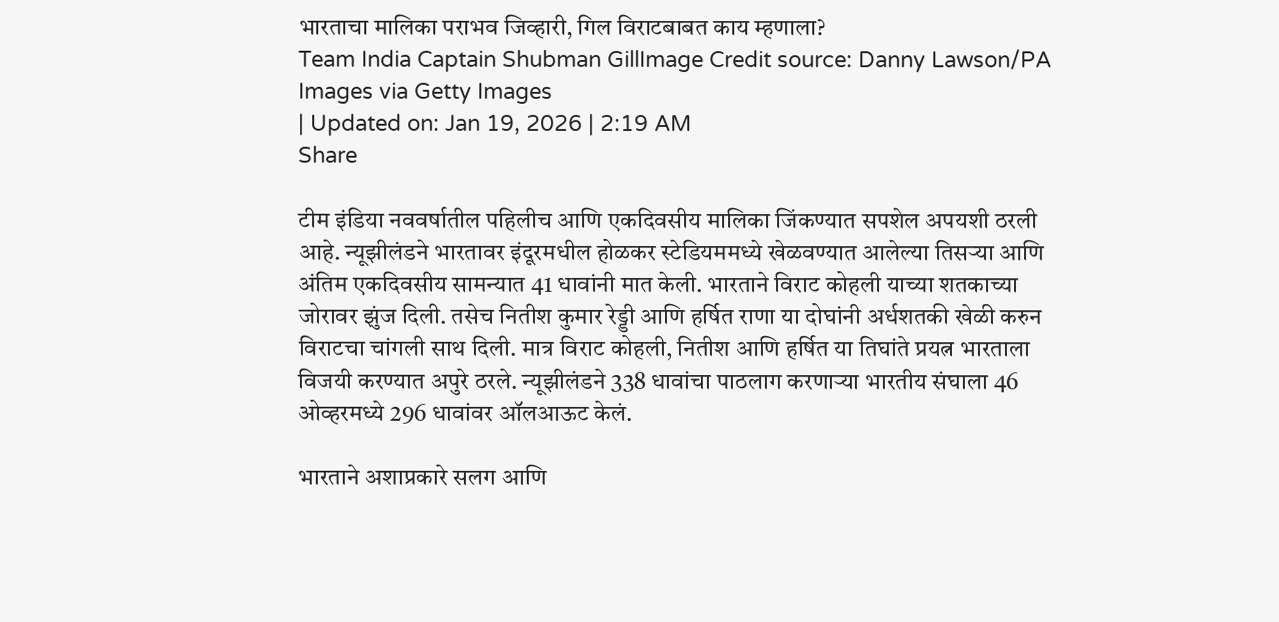भारताचा मालिका पराभव जिव्हारी, गिल विराटबाबत काय म्हणाला?
Team India Captain Shubman GillImage Credit source: Danny Lawson/PA Images via Getty Images
| Updated on: Jan 19, 2026 | 2:19 AM
Share

टीम इंडिया नववर्षातील पहिलीच आणि एकदिवसीय मालिका जिंकण्यात सपशेल अपयशी ठरली आहे. न्यूझीलंडने भारतावर इंदूरमधील होळकर स्टेडियममध्ये खेळवण्यात आलेल्या तिसऱ्या आणि अंतिम एकदिवसीय सामन्यात 41 धावांनी मात केली. भारताने विराट कोहली याच्या शतकाच्या जोरावर झुंज दिली. तसेच नितीश कुमार रेड्डी आणि हर्षित राणा या दोघांनी अर्धशतकी खेळी करुन विराटचा चांगली साथ दिली. मात्र विराट कोहली, नितीश आणि हर्षित या तिघांते प्रयत्न भारताला विजयी करण्यात अपुरे ठरले. न्यूझीलंडने 338 धावांचा पाठलाग करणाऱ्या भारतीय संघाला 46 ओव्हरमध्ये 296 धावांवर ऑलआऊट केलं.

भारताने अशाप्रकारे सलग आणि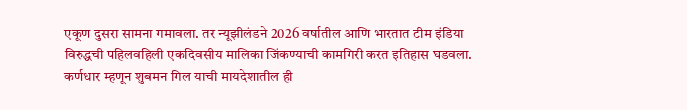एकूण दुसरा सामना गमावला. तर न्यूझीलंडने 2026 वर्षातील आणि भारतात टीम इंडिया विरुद्धची पहिलवहिली एकदिवसीय मालिका जिंकण्याची कामगिरी करत इतिहास घडवला. कर्णधार म्हणून शुबमन गिल याची मायदेशातील ही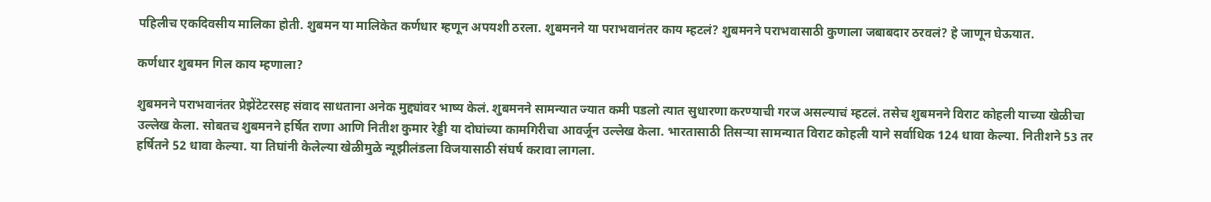पहिलीच एकदिवसीय मालिका होती. शुबमन या मालिकेत कर्णधार म्हणून अपयशी ठरला. शुबमनने या पराभवानंतर काय म्हटलं? शुबमनने पराभवासाठी कुणाला जबाबदार ठरवलं? हे जाणून घेऊयात.

कर्णधार शुबमन गिल काय म्हणाला?

शुबमनने पराभवानंतर प्रेझेंटेटरसह संवाद साधताना अनेक मुद्द्यांवर भाष्य केलं. शुबमनने सामन्यात ज्यात कमी पडलो त्यात सुधारणा करण्याची गरज असल्याचं म्हटलं. तसेच शुबमनने विराट कोहली याच्या खेळीचा उल्लेख केला. सोबतच शुबमनने हर्षित राणा आणि नितीश कुमार रेड्डी या दोघांच्या कामगिरीचा आवर्जून उल्लेख केला. भारतासाठी तिसऱ्या सामन्यात विराट कोहली याने सर्वाधिक 124 धावा केल्या. नितीशने 53 तर हर्षितने 52 धावा केल्या. या तिघांनी केलेल्या खेळीमुळे न्यूझीलंडला विजयासाठी संघर्ष करावा लागला.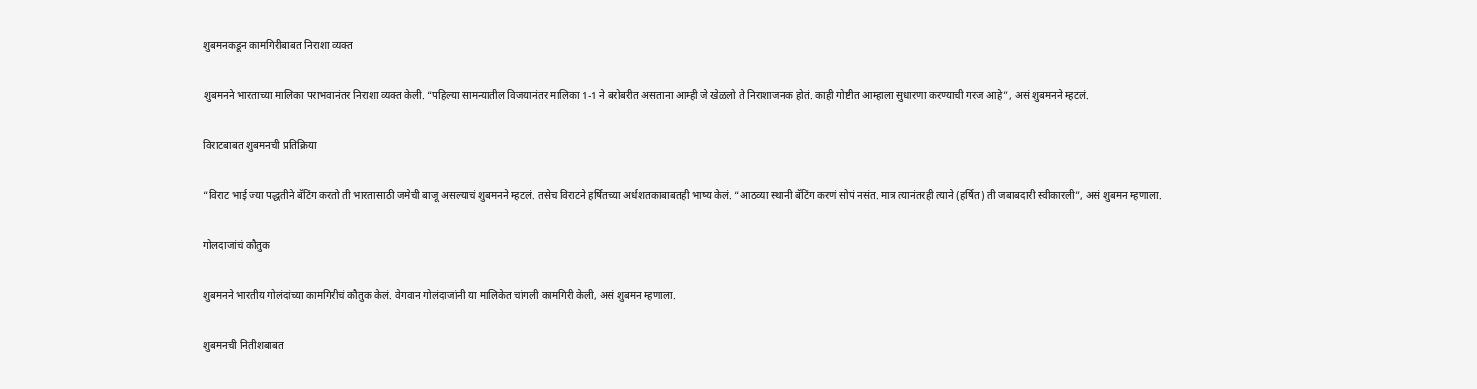शुबमनकडून कामगिरीबाबत निराशा व्यक्त

शुबमनने भारताच्या मालिका पराभवानंतर निराशा व्यक्त केली. “पहिल्या सामन्यातील विजयानंतर मालिका 1-1 ने बरोबरीत असताना आम्ही जे खेळलो ते निराशाजनक होतं. काही गोष्टीत आम्हाला सुधारणा करण्याची गरज आहे”, असं शुबमनने म्हटलं.

विराटबाबत शुबमनची प्रतिक्रिया

“विराट भाई ज्या पद्धतीने बॅटिंग करतो ती भारतासाठी जमेची बाजू असल्याचं शुबमनने म्हटलं. तसेच विराटने हर्षितच्या अर्धशतकाबाबतही भाष्य केलं. “आठव्या स्थानी बॅटिंग करणं सोपं नसंत. मात्र त्यानंतरही त्याने (हर्षित) ती जबाबदारी स्वीकारली”, असं शुबमन म्हणाला.

गोलदाजांचं कौतुक

शुबमनने भारतीय गोलंदांच्या कामगिरीचं कौतुक केलं. वेगवान गोलंदाजांनी या मालिकेत चांगली कामगिरी केली, असं शुबमन म्हणाला.

शुबमनची नितीशबाबत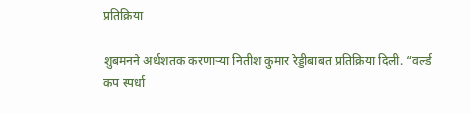प्रतिक्रिया

शुबमनने अर्धशतक करणाऱ्या नितीश कुमार रेड्डीबाबत प्रतिक्रिया दिली. “वर्ल्ड कप स्पर्धा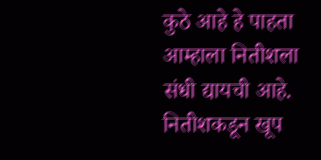कुठे आहे हे पाहता आम्हाला नितीशला संधी द्यायची आहे. नितीशकडून खूप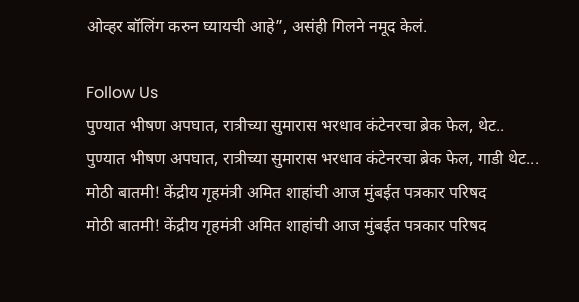ओव्हर बॉलिंग करुन घ्यायची आहे”, असंही गिलने नमूद केलं.

Follow Us
पुण्यात भीषण अपघात, रात्रीच्या सुमारास भरधाव कंटेनरचा ब्रेक फेल, थेट..
पुण्यात भीषण अपघात, रात्रीच्या सुमारास भरधाव कंटेनरचा ब्रेक फेल, गाडी थेट...
मोठी बातमी! केंद्रीय गृहमंत्री अमित शाहांची आज मुंबईत पत्रकार परिषद
मोठी बातमी! केंद्रीय गृहमंत्री अमित शाहांची आज मुंबईत पत्रकार परिषद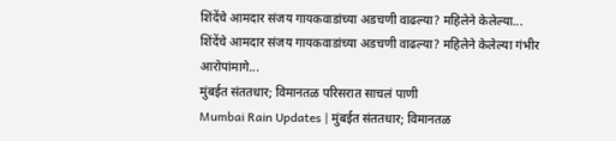शिंदेंचे आमदार संजय गायकवाडांच्या अडचणी वाढल्या? महिलेने केलेल्या...
शिंदेंचे आमदार संजय गायकवाडांच्या अडचणी वाढल्या? महिलेने केलेल्या गंभीर आरोपांमागे...
मुंबईत संततधार; विमानतळ परिसरात साचलं पाणी
Mumbai Rain Updates | मुंबईत संततधार; विमानतळ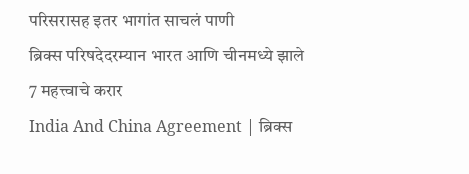परिसरासह इतर भागांत साचलं पाणी
ब्रिक्स परिषदेदरम्यान भारत आणि चीनमध्ये झाले 7 महत्त्वाचे करार
India And China Agreement | ब्रिक्स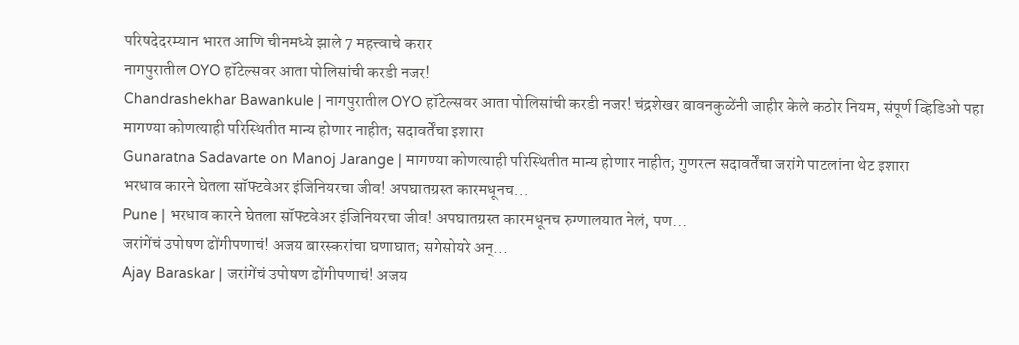परिषदेदरम्यान भारत आणि चीनमध्ये झाले 7 महत्त्वाचे करार
नागपुरातील OYO हॉटेल्सवर आता पोलिसांची करडी नजर!
Chandrashekhar Bawankule | नागपुरातील OYO हॉटेल्सवर आता पोलिसांची करडी नजर! चंद्रशेखर बावनकुळेंनी जाहीर केले कठोर नियम, संपूर्ण व्हिडिओ पहा
मागण्या कोणत्याही परिस्थितीत मान्य होणार नाहीत; सदावर्तेंचा इशारा
Gunaratna Sadavarte on Manoj Jarange | मागण्या कोणत्याही परिस्थितीत मान्य होणार नाहीत; गुणरत्न सदावर्तेंचा जरांगे पाटलांना थेट इशारा
भरधाव कारने घेतला सॉफ्टवेअर इंजिनियरचा जीव! अपघातग्रस्त कारमधूनच...
Pune | भरधाव कारने घेतला सॉफ्टवेअर इंजिनियरचा जीव! अपघातग्रस्त कारमधूनच रुग्णालयात नेलं, पण...
जरांगेंचं उपोषण ढोंगीपणाचं! अजय बारस्करांचा घणाघात; सगेसोयरे अन्...
Ajay Baraskar | जरांगेंचं उपोषण ढोंगीपणाचं! अजय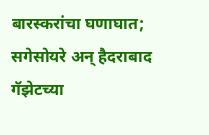बारस्करांचा घणाघात; सगेसोयरे अन् हैदराबाद गॅझेटच्या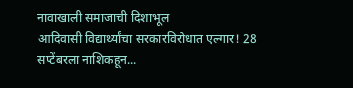नावाखाली समाजाची दिशाभूल
आदिवासी विद्यार्थ्यांचा सरकारविरोधात एल्गार! 28 सप्टेंबरला नाशिकहून...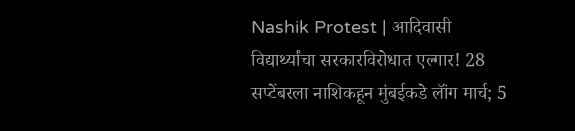Nashik Protest | आदिवासी विद्यार्थ्यांचा सरकारविरोधात एल्गार! 28 सप्टेंबरला नाशिकहून मुंबईकडे लॉंग मार्च; 5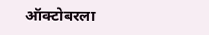ऑक्टोबरला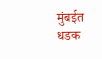मुंबईत धडक